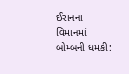ઈરાનના વિમાનમાં બોમ્બની ધમકી: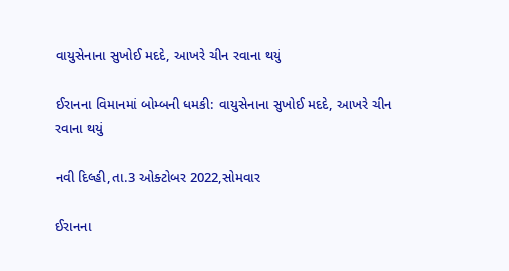વાયુસેનાના સુખોઈ મદદે, આખરે ચીન રવાના થયું

ઈરાનના વિમાનમાં બોમ્બની ધમકી: વાયુસેનાના સુખોઈ મદદે, આખરે ચીન રવાના થયું

નવી દિલ્હી,તા.3 ઓક્ટોબર 2022,સોમવાર

ઈરાનના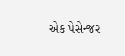એક પેસેન્જર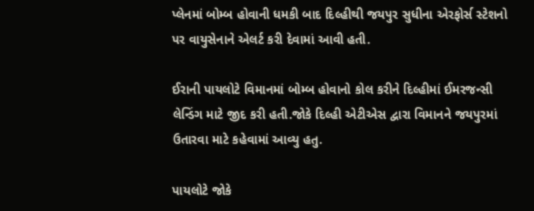પ્લેનમાં બોમ્બ હોવાની ધમકી બાદ દિલ્હીથી જયપુર સુધીના એરફોર્સ સ્ટેશનો પર વાયુસેનાને એલર્ટ કરી દેવામાં આવી હતી.

ઈરાની પાયલોટે વિમાનમાં બોમ્બ હોવાનો કોલ કરીને દિલ્હીમાં ઈમરજન્સી લેન્ડિંગ માટે જીદ કરી હતી.જોકે દિલ્હી એટીએસ દ્વારા વિમાનને જયપુરમાં ઉતારવા માટે કહેવામાં આવ્યુ હતુ.

પાયલોટે જોકે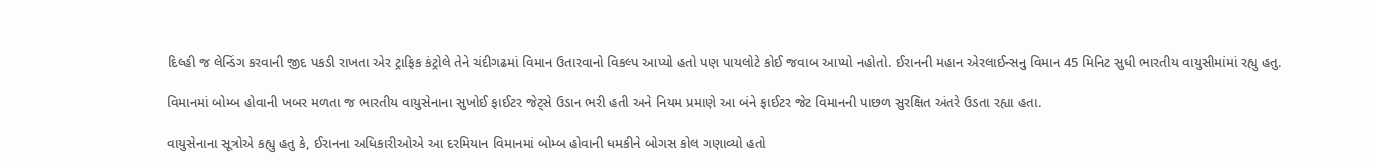દિલ્હી જ લેન્ડિંગ કરવાની જીદ પકડી રાખતા એર ટ્રાફિક કંટ્રોલે તેને ચંદીગઢમાં વિમાન ઉતારવાનો વિકલ્પ આપ્યો હતો પણ પાયલોટે કોઈ જવાબ આપ્યો નહોતો. ઈરાનની મહાન એરલાઈન્સનુ વિમાન 45 મિનિટ સુધી ભારતીય વાયુસીમાંમાં રહ્યુ હતુ.

વિમાનમાં બોમ્બ હોવાની ખબર મળતા જ ભારતીય વાયુસેનાના સુખોઈ ફાઈટર જેટ્સે ઉડાન ભરી હતી અને નિયમ પ્રમાણે આ બંને ફાઈટર જેટ વિમાનની પાછળ સુરક્ષિત અંતરે ઉડતા રહ્યા હતા.

વાયુસેનાના સૂત્રોએ કહ્યુ હતુ કે, ઈરાનના અધિકારીઓએ આ દરમિયાન વિમાનમાં બોમ્બ હોવાની ધમકીને બોગસ કોલ ગણાવ્યો હતો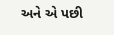અને એ પછી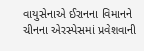વાયુસેનાએ ઈરાનના વિમાનને ચીનના એરસ્પેસમાં પ્રવેશવાની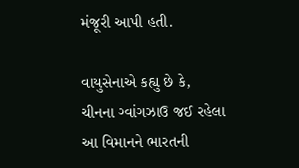મંજૂરી આપી હતી.

વાયુસેનાએ કહ્યુ છે કે, ચીનના ગ્વાંગઝાઉ જઈ રહેલા આ વિમાનને ભારતની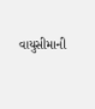વાયુસીમાની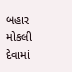બહાર મોકલી દેવામાં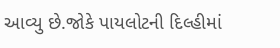આવ્યુ છે.જોકે પાયલોટની દિલ્હીમાં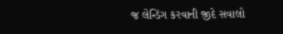જ લેન્ડિંગ કરવાની જીદે સવાલો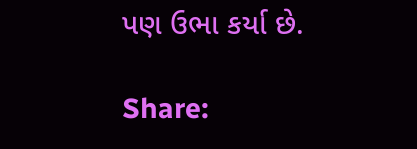પણ ઉભા કર્યા છે.

Share: